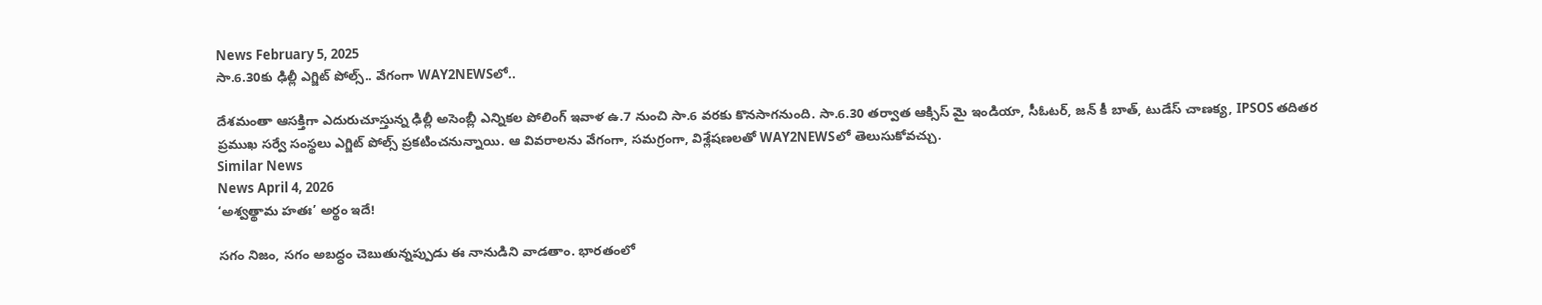News February 5, 2025
సా.6.30కు ఢిల్లీ ఎగ్జిట్ పోల్స్.. వేగంగా WAY2NEWSలో..

దేశమంతా ఆసక్తిగా ఎదురుచూస్తున్న ఢిల్లీ అసెంబ్లీ ఎన్నికల పోలింగ్ ఇవాళ ఉ.7 నుంచి సా.6 వరకు కొనసాగనుంది. సా.6.30 తర్వాత ఆక్సిస్ మై ఇండియా, సీఓటర్, జన్ కీ బాత్, టుడేస్ చాణక్య, IPSOS తదితర ప్రముఖ సర్వే సంస్థలు ఎగ్జిట్ పోల్స్ ప్రకటించనున్నాయి. ఆ వివరాలను వేగంగా, సమగ్రంగా, విశ్లేషణలతో WAY2NEWSలో తెలుసుకోవచ్చు.
Similar News
News April 4, 2026
‘అశ్వత్థామ హతః’ అర్థం ఇదే!

సగం నిజం, సగం అబద్ధం చెబుతున్నప్పుడు ఈ నానుడిని వాడతాం. భారతంలో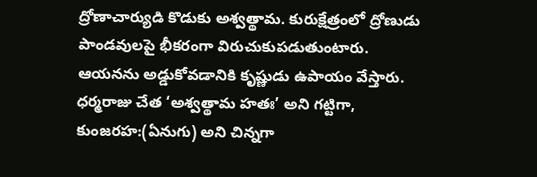ద్రోణాచార్యుడి కొడుకు అశ్వత్థామ. కురుక్షేత్రంలో ద్రోణుడు పాండవులపై భీకరంగా విరుచుకుపడుతుంటారు. ఆయనను అడ్డుకోవడానికి కృష్ణుడు ఉపాయం వేస్తారు. ధర్మరాజు చేత ‘అశ్వత్థామ హతః’ అని గట్టిగా, కుంజరహ:(ఏనుగు) అని చిన్నగా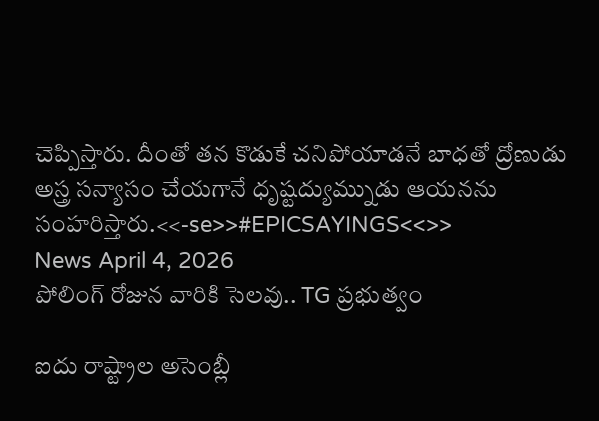చెప్పిస్తారు. దీంతో తన కొడుకే చనిపోయాడనే బాధతో ద్రోణుడు అస్త్ర సన్యాసం చేయగానే ధృష్టద్యుమ్నుడు ఆయనను సంహరిస్తారు.<<-se>>#EPICSAYINGS<<>>
News April 4, 2026
పోలింగ్ రోజున వారికి సెలవు.. TG ప్రభుత్వం

ఐదు రాష్ట్రాల అసెంబ్లీ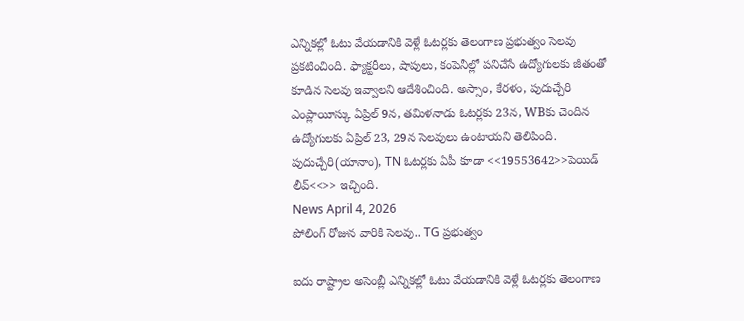ఎన్నికల్లో ఓటు వేయడానికి వెళ్లే ఓటర్లకు తెలంగాణ ప్రభుత్వం సెలవు ప్రకటించింది. ఫ్యాక్టరీలు, షాపులు, కంపెనీల్లో పనిచేసే ఉద్యోగులకు జీతంతో కూడిన సెలవు ఇవ్వాలని ఆదేశించింది. అస్సాం, కేరళం, పుదుచ్చేరి ఎంప్లాయీస్కు ఏప్రిల్ 9న, తమిళనాడు ఓటర్లకు 23న, WBకు చెందిన ఉద్యోగులకు ఏప్రిల్ 23, 29న సెలవులు ఉంటాయని తెలిపింది. పుదుచ్చేరి(యానాం), TN ఓటర్లకు ఏపీ కూడా <<19553642>>పెయిడ్ లీవ్<<>> ఇచ్చింది.
News April 4, 2026
పోలింగ్ రోజున వారికి సెలవు.. TG ప్రభుత్వం

ఐదు రాష్ట్రాల అసెంబ్లీ ఎన్నికల్లో ఓటు వేయడానికి వెళ్లే ఓటర్లకు తెలంగాణ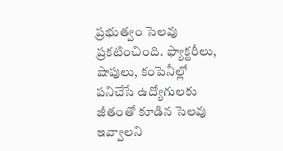ప్రభుత్వం సెలవు ప్రకటించింది. ఫ్యాక్టరీలు, షాపులు, కంపెనీల్లో పనిచేసే ఉద్యోగులకు జీతంతో కూడిన సెలవు ఇవ్వాలని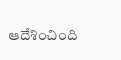ఆదేశించింది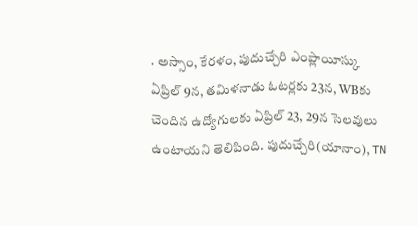. అస్సాం, కేరళం, పుదుచ్చేరి ఎంప్లాయీస్కు ఏప్రిల్ 9న, తమిళనాడు ఓటర్లకు 23న, WBకు చెందిన ఉద్యోగులకు ఏప్రిల్ 23, 29న సెలవులు ఉంటాయని తెలిపింది. పుదుచ్చేరి(యానాం), TN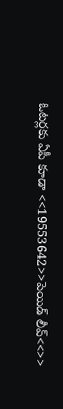ఓటర్లకు ఏపీ కూడా <<19553642>>పెయిడ్ లీవ్<<>>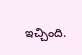ఇచ్చింది.